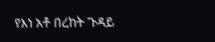የእነ አቶ በረከት ጉዳይ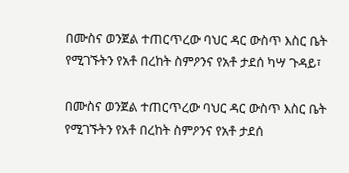በሙስና ወንጀል ተጠርጥረው ባህር ዳር ውስጥ እስር ቤት የሚገኙትን የአቶ በረከት ስምዖንና የአቶ ታደሰ ካሣ ጉዳይ፣

በሙስና ወንጀል ተጠርጥረው ባህር ዳር ውስጥ እስር ቤት የሚገኙትን የአቶ በረከት ስምዖንና የአቶ ታደሰ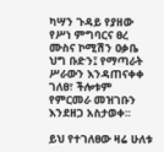ካሣን ጉዳይ የያዘው የሥነ ምግባርና ፀረ ሙስና ኮሚሽን ዐቃቤ ህግ ቡድን፤ የማጣራት ሥራውን እንዳጠናቀቀ ገለፀ፣ ችሎቱም የምርመራ መዝገቡን እንደዘጋ አስታወቀ፡፡

ይህ የተገለፀው ዛሬ ሁለቱ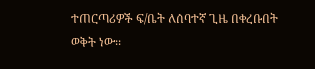ተጠርጣሪዎች ፍ/ቤት ለሰባተኛ ጊዜ በቀረቡበት ወቅት ነው፡፡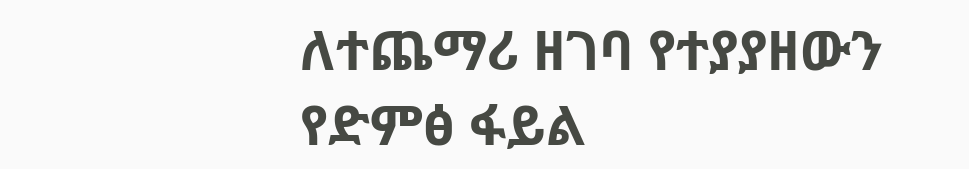ለተጨማሪ ዘገባ የተያያዘውን የድምፅ ፋይል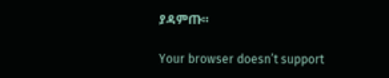ያዳምጡ።

Your browser doesn’t support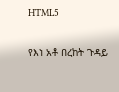HTML5

የእነ አቶ በረከት ጉዳይ